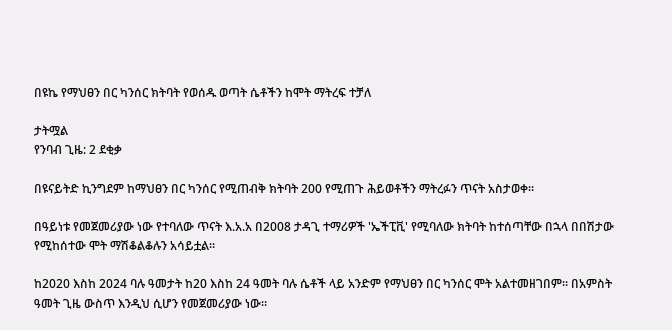በዩኬ የማህፀን በር ካንሰር ክትባት የወሰዱ ወጣት ሴቶችን ከሞት ማትረፍ ተቻለ

ታትሟል
የንባብ ጊዜ: 2 ደቂቃ

በዩናይትድ ኪንግደም ከማህፀን በር ካንሰር የሚጠብቅ ክትባት 200 የሚጠጉ ሕይወቶችን ማትረፉን ጥናት አስታወቀ።

በዓይነቱ የመጀመሪያው ነው የተባለው ጥናት እ.አ.አ በ2008 ታዳጊ ተማሪዎች 'ኤችፒቪ' የሚባለው ክትባት ከተሰጣቸው በኋላ በበሽታው የሚከሰተው ሞት ማሽቆልቆሉን አሳይቷል።

ከ2020 እስከ 2024 ባሉ ዓመታት ከ20 እስከ 24 ዓመት ባሉ ሴቶች ላይ አንድም የማህፀን በር ካንሰር ሞት አልተመዘገበም። በአምስት ዓመት ጊዜ ውስጥ እንዲህ ሲሆን የመጀመሪያው ነው።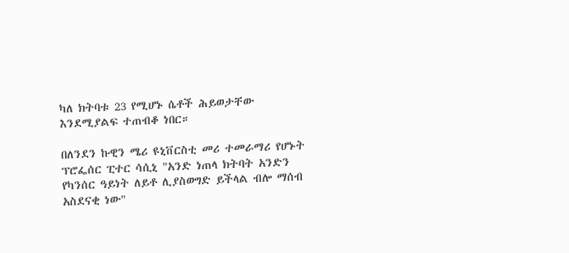ካለ ክትባቱ 23 የሚሆኑ ሴቶች ሕይወታቸው እንደሚያልፍ ተጠብቆ ነበር።

በለንደን ኩዊን ሜሪ ዩኒቨርስቲ መሪ ተመራማሪ የሆኑት ፕሮፌሰር ፒተር ሳሲኒ "አንድ ነጠላ ክትባት አንድን የካንሰር ዓይነት ለይቶ ሊያስወግድ ይችላል ብሎ ማሰብ አስደናቂ ነው"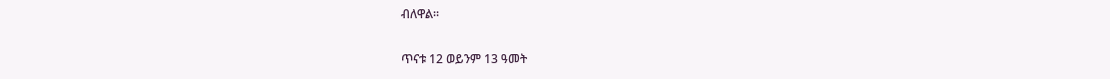ብለዋል።

ጥናቱ 12 ወይንም 13 ዓመት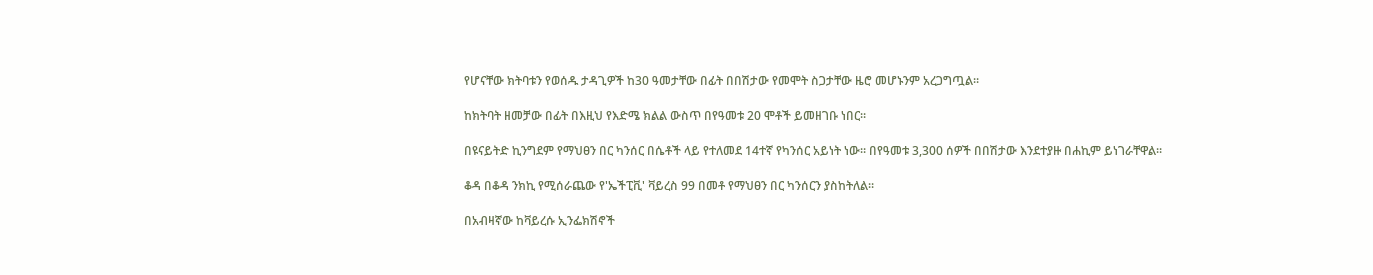የሆናቸው ክትባቱን የወሰዱ ታዳጊዎች ከ30 ዓመታቸው በፊት በበሽታው የመሞት ስጋታቸው ዜሮ መሆኑንም አረጋግጧል።

ከክትባት ዘመቻው በፊት በእዚህ የእድሜ ክልል ውስጥ በየዓመቱ 20 ሞቶች ይመዘገቡ ነበር።

በዩናይትድ ኪንግደም የማህፀን በር ካንሰር በሴቶች ላይ የተለመደ 14ተኛ የካንሰር አይነት ነው። በየዓመቱ 3,300 ሰዎች በበሽታው እንደተያዙ በሐኪም ይነገራቸዋል።

ቆዳ በቆዳ ንክኪ የሚሰራጨው የ'ኤችፒቪ' ቫይረስ 99 በመቶ የማህፀን በር ካንሰርን ያስከትለል።

በአብዛኛው ከቫይረሱ ኢንፌክሽኖች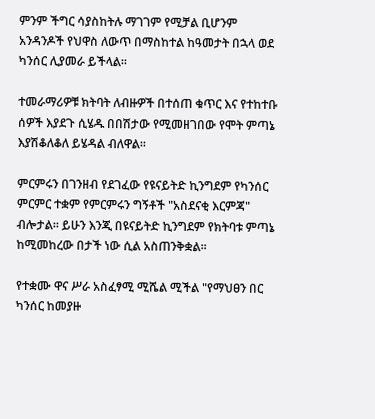ምንም ችግር ሳያስከትሉ ማገገም የሚቻል ቢሆንም አንዳንዶች የህዋስ ለውጥ በማስከተል ከዓመታት በኋላ ወደ ካንሰር ሊያመራ ይችላል።

ተመራማሪዎቹ ክትባት ለብዙዎች በተሰጠ ቁጥር እና የተከተቡ ሰዎች እያደጉ ሲሄዱ በበሽታው የሚመዘገበው የሞት ምጣኔ እያሽቆለቆለ ይሄዳል ብለዋል።

ምርምሩን በገንዘብ የደገፈው የዩናይትድ ኪንግደም የካንሰር ምርምር ተቋም የምርምሩን ግኝቶች "አስደናቂ እርምጃ" ብሎታል። ይሁን እንጂ በዩናይትድ ኪንግደም የክትባቱ ምጣኔ ከሚመከረው በታች ነው ሲል አስጠንቅቋል።

የተቋሙ ዋና ሥራ አስፈፃሚ ሚሼል ሚችል "የማህፀን በር ካንሰር ከመያዙ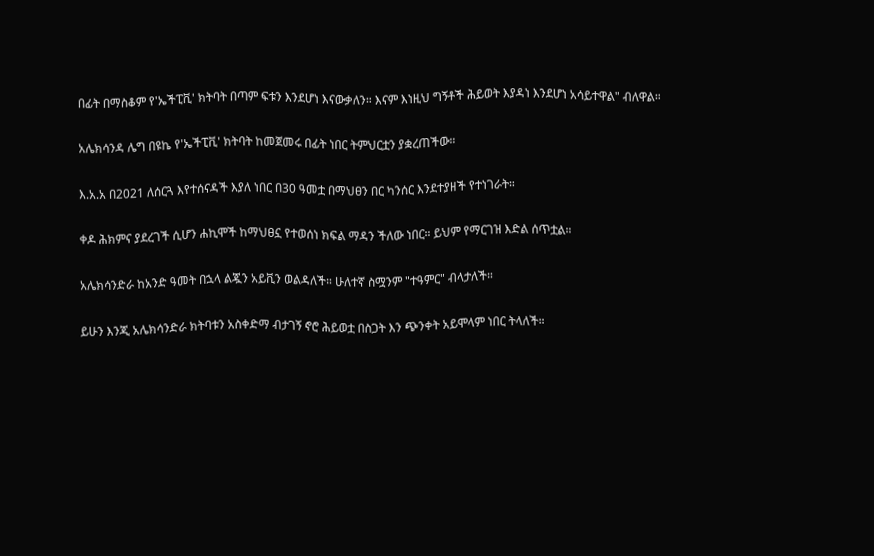በፊት በማስቆም የ'ኤችፒቪ' ክትባት በጣም ፍቱን እንደሆነ እናውቃለን። እናም እነዚህ ግኝቶች ሕይወት እያዳነ እንደሆነ አሳይተዋል" ብለዋል።

አሌክሳንዳ ሌግ በዩኬ የ'ኤችፒቪ' ክትባት ከመጀመሩ በፊት ነበር ትምህርቷን ያቋረጠችው።

እ.አ.አ በ2021 ለሰርጓ እየተሰናዳች እያለ ነበር በ30 ዓመቷ በማህፀን በር ካንሰር እንደተያዘች የተነገራት።

ቀዶ ሕክምና ያደረገች ሲሆን ሐኪሞች ከማህፀኗ የተወሰነ ክፍል ማዳን ችለው ነበር። ይህም የማርገዝ እድል ሰጥቷል።

አሌክሳንድራ ከአንድ ዓመት በኋላ ልጇን አይቪን ወልዳለች። ሁለተኛ ስሟንም "ተዓምር" ብላታለች።

ይሁን እንጂ አሌክሳንድራ ክትባቱን አስቀድማ ብታገኝ ኖሮ ሕይወቷ በስጋት እን ጭንቀት አይሞላም ነበር ትላለች።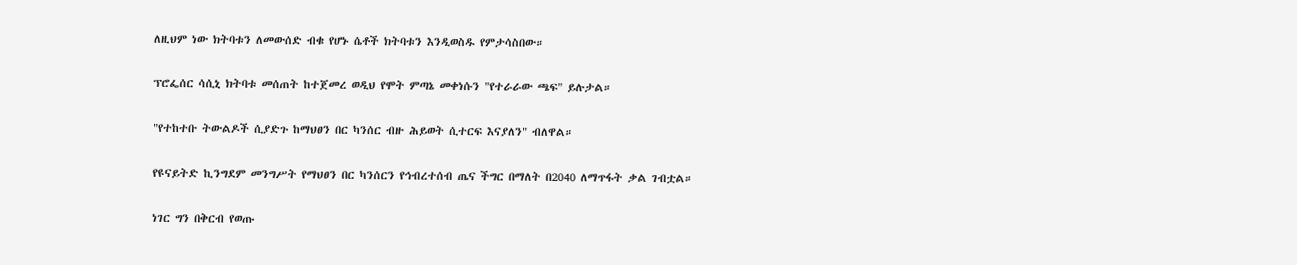ለዚህም ነው ክትባቱን ለመውሰድ ብቁ የሆኑ ሴቶች ክትባቱን እንዲወስዱ የምታሳስበው።

ፕሮፌሰር ሳሲኒ ክትባቱ መሰጠት ከተጀመረ ወዲህ የሞት ምጣኔ መቀነሱን "የተራራው ጫፍ" ይሉታል።

"የተከተቡ ትውልዶች ሲያድጉ ከማህፀን በር ካንሰር ብዙ ሕይወት ሲተርፍ እናያለን" ብለዋል።

የዩናይትድ ኪንግደም መንግሥት የማህፀን በር ካንሰርን የኅብረተሰብ ጤና ችግር በማለት በ2040 ለማጥፋት ቃል ገብቷል።

ነገር ግን በቅርብ የወጡ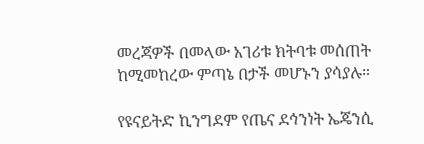መረጃዎች በመላው አገሪቱ ክትባቱ መሰጠት ከሚመከረው ምጣኔ በታች መሆኑን ያሳያሉ።

የዩናይትድ ኪንግደም የጤና ደኅንነት ኤጄንሲ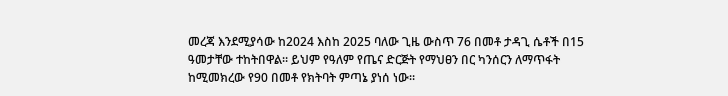መረጃ እንደሚያሳው ከ2024 እስከ 2025 ባለው ጊዜ ውስጥ 76 በመቶ ታዳጊ ሴቶች በ15 ዓመታቸው ተከትበዋል። ይህም የዓለም የጤና ድርጅት የማህፀን በር ካንሰርን ለማጥፋት ከሚመክረው የ90 በመቶ የክትባት ምጣኔ ያነሰ ነው።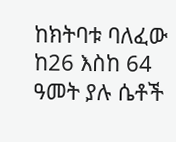ከክትባቱ ባለፈው ከ26 እስከ 64 ዓመት ያሉ ሴቶች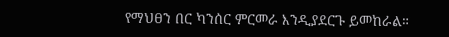የማህፀን በር ካንሰር ምርመራ እንዲያደርጉ ይመከራል።